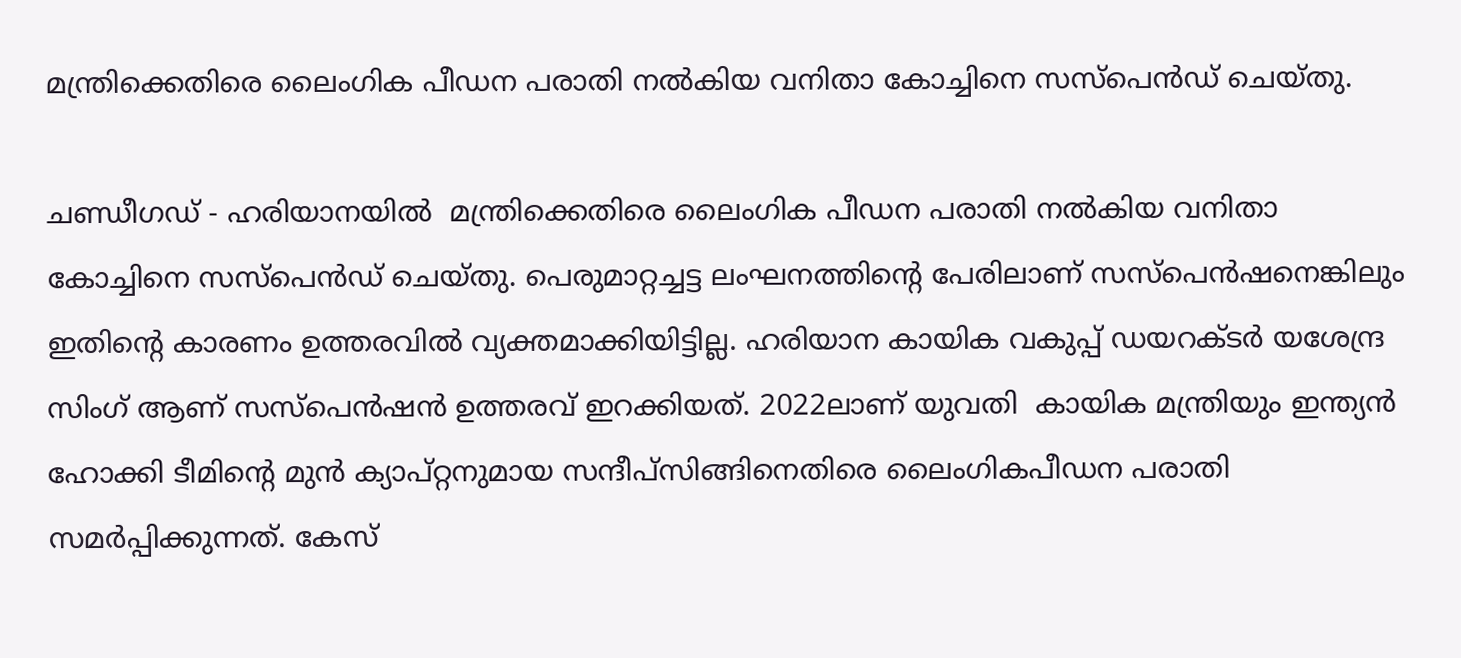മന്ത്രിക്കെതിരെ ലൈംഗിക പീഡന പരാതി നല്‍കിയ വനിതാ കോച്ചിനെ സസ്‌പെന്‍ഡ് ചെയ്തു.

ചണ്ഡീഗഡ് - ഹരിയാനയില്‍  മന്ത്രിക്കെതിരെ ലൈംഗിക പീഡന പരാതി നല്‍കിയ വനിതാ കോച്ചിനെ സസ്‌പെന്‍ഡ് ചെയ്തു. പെരുമാറ്റച്ചട്ട ലംഘനത്തിന്റെ പേരിലാണ് സസ്‌പെന്‍ഷനെങ്കിലും ഇതിന്റെ കാരണം ഉത്തരവില്‍ വ്യക്തമാക്കിയിട്ടില്ല. ഹരിയാന കായിക വകുപ്പ് ഡയറക്ടര്‍ യശേന്ദ്ര സിംഗ് ആണ് സസ്‌പെന്‍ഷന്‍ ഉത്തരവ് ഇറക്കിയത്. 2022ലാണ് യുവതി  കായിക മന്ത്രിയും ഇന്ത്യന്‍ ഹോക്കി ടീമിന്റെ മുന്‍ ക്യാപ്റ്റനുമായ സന്ദീപ്‌സിങ്ങിനെതിരെ ലൈംഗികപീഡന പരാതി സമര്‍പ്പിക്കുന്നത്. കേസ്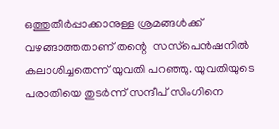ഒത്തുതീര്‍പ്പാക്കാനുള്ള ശ്രമങ്ങള്‍ക്ക് വഴങ്ങാത്തതാണ് തന്റെ  സസ്‌പെന്‍ഷനില്‍ കലാശിച്ചതെന്ന് യുവതി പറഞ്ഞു. യുവതിയുടെ പരാതിയെ തുടര്‍ന്ന് സന്ദീപ് സിംഗിനെ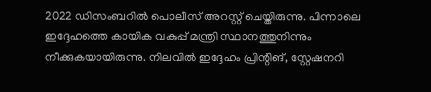2022 ഡിസംബറില്‍ പൊലീസ് അറസ്റ്റ് ചെയ്തിരുന്നു. പിന്നാലെ ഇദ്ദേഹത്തെ കായിക വകുപ്പ് മന്ത്രി സ്ഥാനത്തുനിന്നും നീക്കുകയായിരുന്നു. നിലവില്‍ ഇദ്ദേഹം പ്രിന്റിങ്, സ്റ്റേഷനറി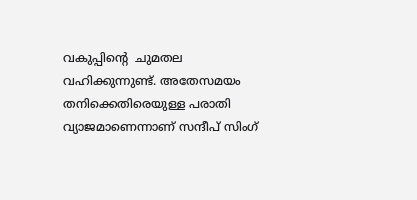വകുപ്പിന്റെ  ചുമതല വഹിക്കുന്നുണ്ട്. അതേസമയം തനിക്കെതിരെയുള്ള പരാതി വ്യാജമാണെന്നാണ് സന്ദീപ് സിംഗ്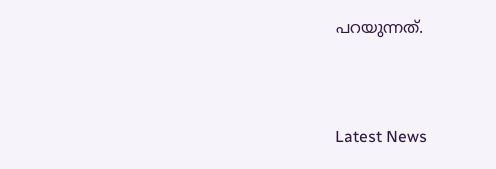പറയുന്നത്.



Latest News